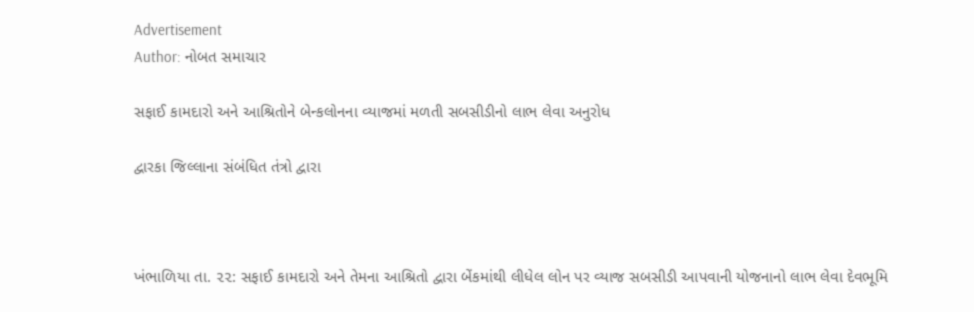Advertisement
Author: નોબત સમાચાર

સફાઈ કામદારો અને આશ્રિતોને બેન્કલોનના વ્યાજમાં મળતી સબસીડીનો લાભ લેવા અનુરોધ

દ્વારકા જિલ્લાના સંબંધિત તંત્રો દ્વારા



ખંભાળિયા તા. ૨૨: સફાઈ કામદારો અને તેમના આશ્રિતો દ્વારા બેંકમાંથી લીધેલ લોન પર વ્યાજ સબસીડી આપવાની યોજનાનો લાભ લેવા દેવભૂમિ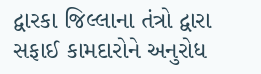દ્વારકા જિલ્લાના તંત્રો દ્વારા સફાઈ કામદારોને અનુરોધ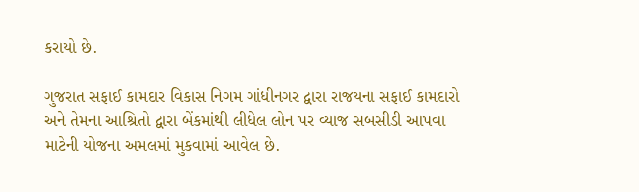કરાયો છે.

ગુજરાત સફાઈ કામદાર વિકાસ નિગમ ગાંધીનગર દ્વારા રાજયના સફાઈ કામદારો અને તેમના આશ્રિતો દ્વારા બેંકમાંથી લીધેલ લોન પર વ્યાજ સબસીડી આપવા માટેની યોજના અમલમાં મુકવામાં આવેલ છે.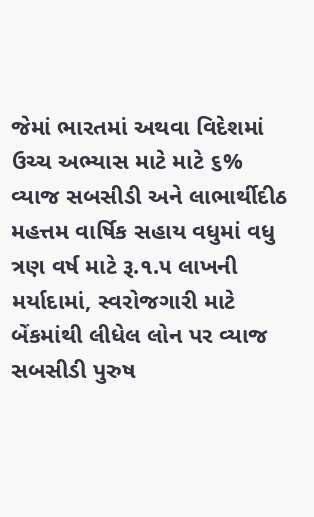જેમાં ભારતમાં અથવા વિદેશમાં ઉચ્ચ અભ્યાસ માટે માટે ૬% વ્યાજ સબસીડી અને લાભાર્થીદીઠ મહત્તમ વાર્ષિક સહાય વધુમાં વધુ ત્રણ વર્ષ માટે રૂ.૧.૫ લાખની મર્યાદામાં, સ્વરોજગારી માટે બેંકમાંથી લીધેલ લોન પર વ્યાજ સબસીડી પુરુષ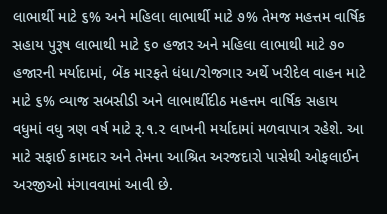લાભાર્થી માટે ૬% અને મહિલા લાભાર્થી માટે ૭% તેમજ મહત્તમ વાર્ષિક સહાય પુરૂષ લાભાથી માટે ૬૦ હજાર અને મહિલા લાભાથી માટે ૭૦ હજારની મર્યાદામાં, બેંક મારફતે ધંધા/રોજગાર અર્થે ખરીદેલ વાહન માટે માટે ૬% વ્યાજ સબસીડી અને લાભાર્થીદીઠ મહત્તમ વાર્ષિક સહાય વધુમાં વધુ ત્રણ વર્ષ માટે રૂ.૧.૨ લાખની મર્યાદામાં મળવાપાત્ર રહેશે. આ માટે સફાઈ કામદાર અને તેમના આશ્રિત અરજદારો પાસેથી ઓફલાઈન અરજીઓ મંગાવવામાં આવી છે.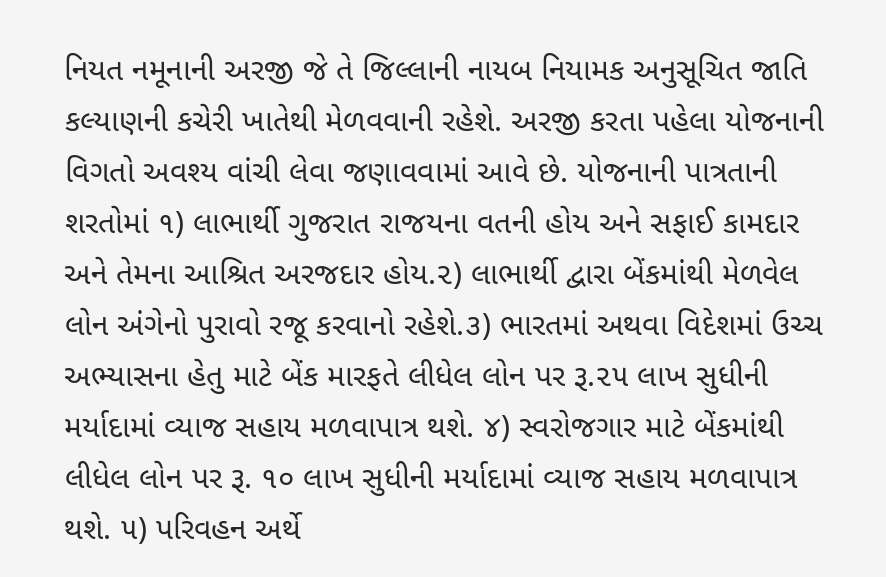નિયત નમૂનાની અરજી જે તે જિલ્લાની નાયબ નિયામક અનુસૂચિત જાતિ કલ્યાણની કચેરી ખાતેથી મેળવવાની રહેશે. અરજી કરતા પહેલા યોજનાની વિગતો અવશ્ય વાંચી લેવા જણાવવામાં આવે છે. યોજનાની પાત્રતાની શરતોમાં ૧) લાભાર્થી ગુજરાત રાજયના વતની હોય અને સફાઈ કામદાર અને તેમના આશ્રિત અરજદાર હોય.૨) લાભાર્થી દ્વારા બેંકમાંથી મેળવેલ લોન અંગેનો પુરાવો રજૂ કરવાનો રહેશે.૩) ભારતમાં અથવા વિદેશમાં ઉચ્ચ અભ્યાસના હેતુ માટે બેંક મારફતે લીધેલ લોન પર રૂ.૨૫ લાખ સુધીની મર્યાદામાં વ્યાજ સહાય મળવાપાત્ર થશે. ૪) સ્વરોજગાર માટે બેંકમાંથી લીધેલ લોન પર રૂ. ૧૦ લાખ સુધીની મર્યાદામાં વ્યાજ સહાય મળવાપાત્ર થશે. ૫) પરિવહન અર્થે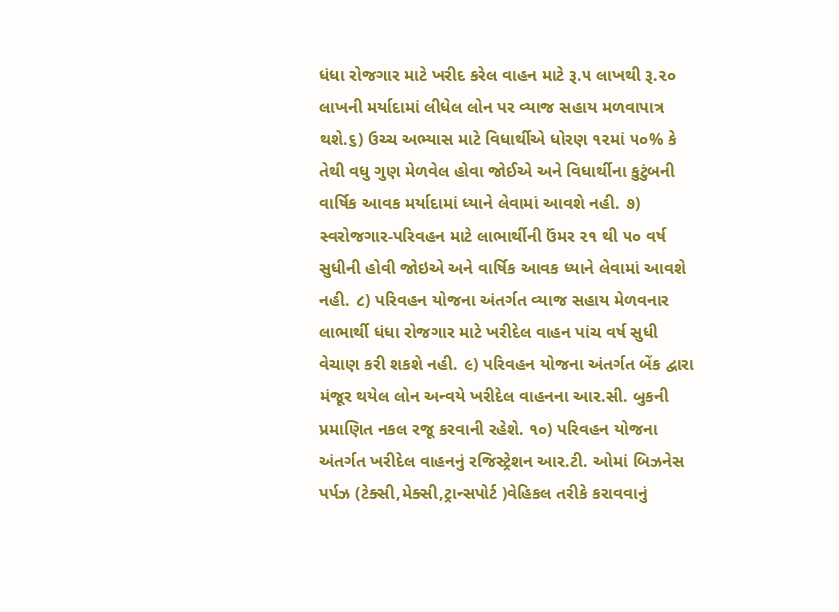ધંધા રોજગાર માટે ખરીદ કરેલ વાહન માટે રૂ.૫ લાખથી રૂ.૨૦ લાખની મર્યાદામાં લીધેલ લોન પર વ્યાજ સહાય મળવાપાત્ર થશે.૬) ઉચ્ચ અભ્યાસ માટે વિધાર્થીએ ધોરણ ૧૨માં ૫૦% કે તેથી વધુ ગુણ મેળવેલ હોવા જોઈએ અને વિધાર્થીના કુટુંબની વાર્ષિક આવક મર્યાદામાં ધ્યાને લેવામાં આવશે નહી. ૭) સ્વરોજગાર-પરિવહન માટે લાભાર્થીની ઉંમર ૨૧ થી ૫૦ વર્ષ સુધીની હોવી જોઇએ અને વાર્ષિક આવક ધ્યાને લેવામાં આવશે નહી. ૮) પરિવહન યોજના અંતર્ગત વ્યાજ સહાય મેળવનાર લાભાર્થી ધંધા રોજગાર માટે ખરીદેલ વાહન પાંચ વર્ષ સુધી વેચાણ કરી શકશે નહી. ૯) પરિવહન યોજના અંતર્ગત બેંક દ્વારા મંજૂર થયેલ લોન અન્વયે ખરીદેલ વાહનના આર.સી. બુકની પ્રમાણિત નકલ રજૂ કરવાની રહેશે. ૧૦) પરિવહન યોજના અંતર્ગત ખરીદેલ વાહનનું રજિસ્ટ્રેશન આર.ટી. ઓમાં બિઝનેસ પર્પઝ (ટેક્સી,મેક્સી,ટ્રાન્સપોર્ટ )વેહિકલ તરીકે કરાવવાનું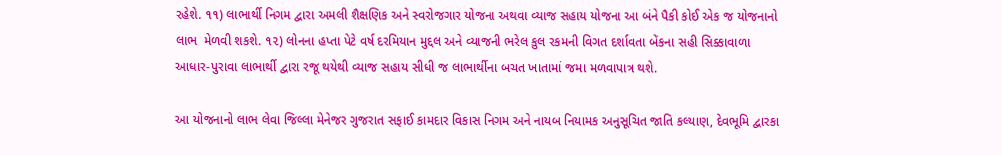રહેશે. ૧૧) લાભાર્થી નિગમ દ્વારા અમલી શૈક્ષણિક અને સ્વરોજગાર યોજના અથવા વ્યાજ સહાય યોજના આ બંને પૈકી કોઈ એક જ યોજનાનો લાભ  મેળવી શકશે. ૧૨) લોનના હપ્તા પેટે વર્ષ દરમિયાન મુદ્દલ અને વ્યાજની ભરેલ કુલ રકમની વિગત દર્શાવતા બેંકના સહી સિક્કાવાળા આધાર-પુરાવા લાભાર્થી દ્વારા રજૂ થયેથી વ્યાજ સહાય સીધી જ લાભાર્થીના બચત ખાતામાં જમા મળવાપાત્ર થશે.

આ યોજનાનો લાભ લેવા જિલ્લા મેનેજર ગુજરાત સફાઈ કામદાર વિકાસ નિગમ અને નાયબ નિયામક અનુસૂચિત જાતિ કલ્યાણ, દેવભૂમિ દ્વારકા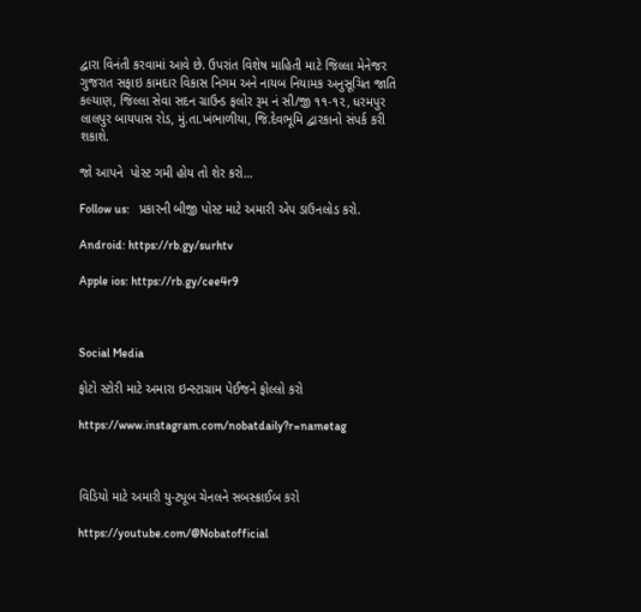દ્વારા વિનંતી કરવામાં આવે છે. ઉપરાંત વિશેષ માહિતી માટે જિલ્લા મેનેજર ગુજરાત સફાઇ કામદાર વિકાસ નિગમ અને નાયબ નિયામક અનુસૂચિત જાતિ કલ્યાણ, જિલ્લા સેવા સદન ગ્રાઉન્ડ ફલોર રૂમ નં સી/જી ૧૧-૧૨, ધરમપુર લાલપુર બાયપાસ રોડ, મું.તા.ખંભાળીયા, જિ.દેવભૂમિ દ્વારકાનો સંપર્ક કરી શકાશે.

જો આપને  પોસ્ટ ગમી હોય તો શેર કરો...

Follow us:   પ્રકારની બીજી પોસ્ટ માટે અમારી એપ ડાઉનલોડ કરો.

Android: https://rb.gy/surhtv

Apple ios: https://rb.gy/cee4r9



Social Media

ફોટો સ્ટોરી માટે અમારા ઇન્સ્ટાગ્રામ પેઈજને ફોલ્લો કરો

https://www.instagram.com/nobatdaily?r=nametag



વિડિયો માટે અમારી યુ-ટ્યૂબ ચેનલને સબસ્ક્રાઈબ કરો

https://youtube.com/@Nobatofficial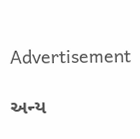Advertisement

અન્ય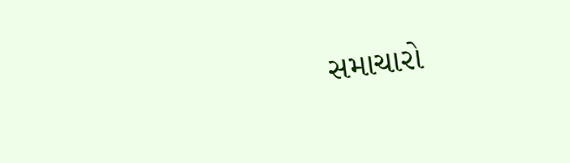સમાચારો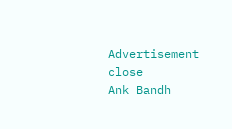Advertisement
close
Ank Bandh